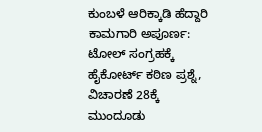ಕುಂಬಳೆ ಆರಿಕ್ಕಾಡಿ ಹೆದ್ದಾರಿ ಕಾಮಗಾರಿ ಅಪೂರ್ಣ: ಟೋಲ್ ಸಂಗ್ರಹಕ್ಕೆ ಹೈಕೋರ್ಟ್ ಕಠಿಣ ಪ್ರಶ್ನೆ, ವಿಚಾರಣೆ 28ಕ್ಕೆ ಮುಂದೂಡು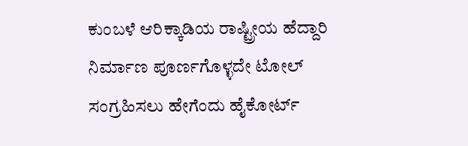ಕುಂಬಳೆ ಆರಿಕ್ಕಾಡಿಯ ರಾಷ್ಟ್ರೀಯ ಹೆದ್ದಾರಿ ನಿರ್ಮಾಣ ಪೂರ್ಣಗೊಳ್ಳದೇ ಟೋಲ್ ಸಂಗ್ರಹಿಸಲು ಹೇಗೆಂದು ಹೈಕೋರ್ಟ್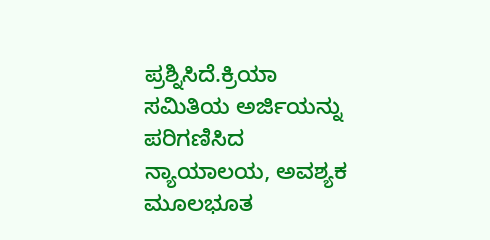ಪ್ರಶ್ನಿಸಿದೆ.ಕ್ರಿಯಾ ಸಮಿತಿಯ ಅರ್ಜಿಯನ್ನು ಪರಿಗಣಿಸಿದ ನ್ಯಾಯಾಲಯ, ಅವಶ್ಯಕ ಮೂಲಭೂತ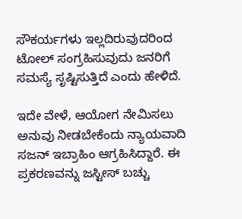ಸೌಕರ್ಯಗಳು ಇಲ್ಲದಿರುವುದರಿಂದ ಟೋಲ್ ಸಂಗ್ರಹಿಸುವುದು ಜನರಿಗೆ ಸಮಸ್ಯೆ ಸೃಷ್ಟಿಸುತ್ತಿದೆ ಎಂದು ಹೇಳಿದೆ.

ಇದೇ ವೇಳೆ, ಆಯೋಗ ನೇಮಿಸಲು ಅನುವು ನೀಡಬೇಕೆಂದು ನ್ಯಾಯವಾದಿ ಸಜನ್ ಇಬ್ರಾಹಿಂ ಆಗ್ರಹಿಸಿದ್ದಾರೆ. ಈ ಪ್ರಕರಣವನ್ನು ಜಸ್ಟೀಸ್ ಬಚ್ಚು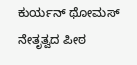ಕುರ್ಯನ್ ಥೋಮಸ್ ನೇತೃತ್ವದ ಪೀಠ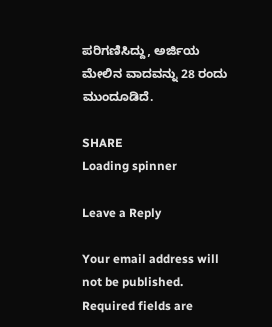ಪರಿಗಣಿಸಿದ್ದು, ಅರ್ಜಿಯ ಮೇಲಿನ ವಾದವನ್ನು 28 ರಂದು ಮುಂದೂಡಿದೆ.

SHARE
Loading spinner

Leave a Reply

Your email address will not be published. Required fields are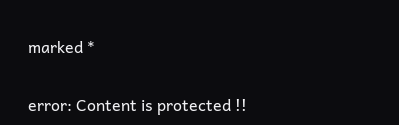marked *

error: Content is protected !!